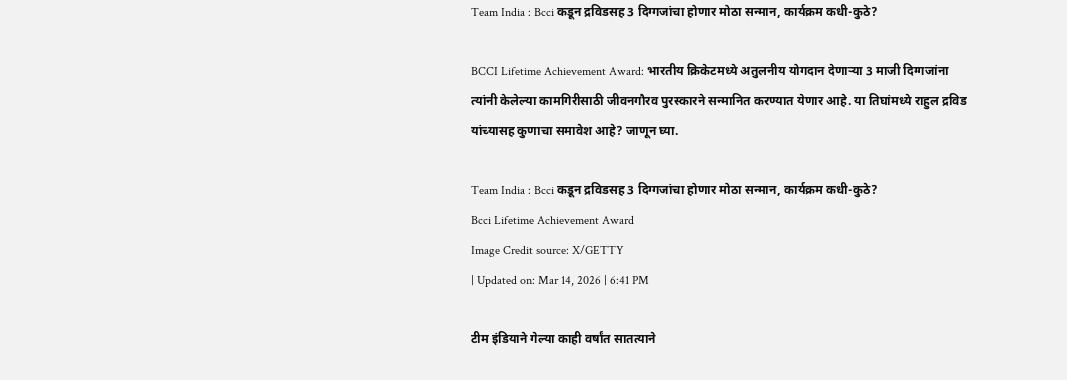Team India : Bcci कडून द्रविडसह 3 दिग्गजांचा होणार मोठा सन्मान, कार्यक्रम कधी-कुठे?

BCCI Lifetime Achievement Award: भारतीय क्रिकेटमध्ये अतुलनीय योगदान देणाऱ्या 3 माजी दिग्गजांना त्यांनी केलेल्या कामगिरीसाठी जीवनगौरव पुरस्कारने सन्मानित करण्यात येणार आहे. या तिघांमध्ये राहुल द्रविड यांच्यासह कुणाचा समावेश आहे? जाणून घ्या.

Team India : Bcci कडून द्रविडसह 3 दिग्गजांचा होणार मोठा सन्मान, कार्यक्रम कधी-कुठे?
Bcci Lifetime Achievement Award
Image Credit source: X/GETTY
| Updated on: Mar 14, 2026 | 6:41 PM

टीम इंडियाने गेल्या काही वर्षांत सातत्याने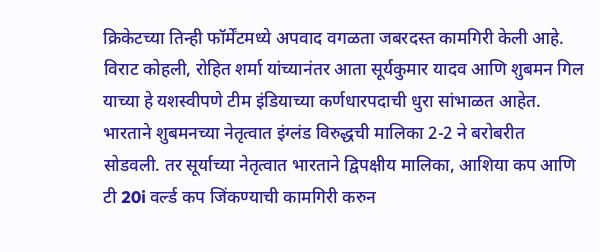क्रिकेटच्या तिन्ही फॉर्मेंटमध्ये अपवाद वगळता जबरदस्त कामगिरी केली आहे. विराट कोहली, रोहित शर्मा यांच्यानंतर आता सूर्यकुमार यादव आणि शुबमन गिल याच्या हे यशस्वीपणे टीम इंडियाच्या कर्णधारपदाची धुरा सांभाळत आहेत. भारताने शुबमनच्या नेतृत्वात इंग्लंड विरुद्धची मालिका 2-2 ने बरोबरीत सोडवली. तर सूर्याच्या नेतृत्वात भारताने द्विपक्षीय मालिका, आशिया कप आणि टी 20i वर्ल्ड कप जिंकण्याची कामगिरी करुन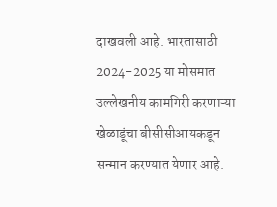दाखवली आहे. भारतासाठी 2024-2025 या मोसमात उल्लेखनीय कामगिरी करणाऱ्या खेळाडूंचा बीसीसीआयकडून सन्मान करण्यात येणार आहे.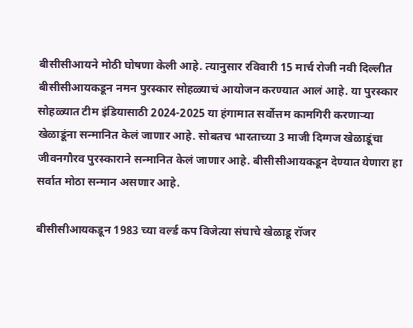बीसीसीआयने मोठी घोषणा केली आहे. त्यानुसार रविवारी 15 मार्च रोजी नवी दिल्लीत बीसीसीआयकडून नमन पुरस्कार सोहळ्याचं आयोजन करण्यात आलं आहे. या पुरस्कार सोहळ्यात टीम इंडियासाठी 2024-2025 या हंगामात सर्वोत्तम कामगिरी करणाऱ्या खेळाडूंना सन्मानित केलं जाणार आहे. सोबतच भारताच्या 3 माजी दिग्गज खेळाडूंचा जीवनगौरव पुरस्काराने सन्मानित केलं जाणार आहे. बीसीसीआयकडून देण्यात येणारा हा सर्वात मोठा सन्मान असणार आहे.

बीसीसीआयकडून 1983 च्या वर्ल्ड कप विजेत्या संघाचे खेळाडू रॉजर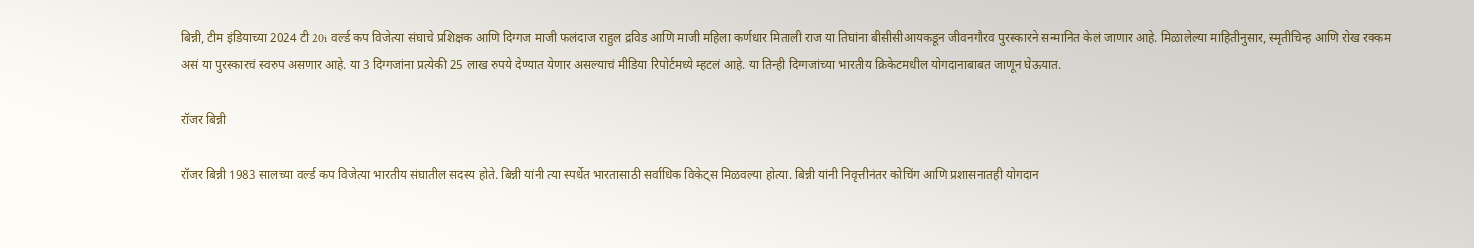बिन्नी, टीम इंडियाच्या 2024 टी 20i वर्ल्ड कप विजेत्या संघाचे प्रशिक्षक आणि दिग्गज माजी फलंदाज राहुल द्रविड आणि माजी महिला कर्णधार मिताली राज या तिघांना बीसीसीआयकडून जीवनगौरव पुरस्कारने सन्मानित केलं जाणार आहे. मिळालेल्या माहितीनुसार, स्मृतीचिन्ह आणि रोख रक्कम असं या पुरस्कारचं स्वरुप असणार आहे. या 3 दिग्गजांना प्रत्येकी 25 लाख रुपये देण्यात येणार असल्याचं मीडिया रिपोर्टमध्ये म्हटलं आहे. या तिन्ही दिग्गजांच्या भारतीय क्रिकेटमधील योगदानाबाबत जाणून घेऊयात.

रॉजर बिन्नी

रॉजर बिन्नी 1983 सालच्या वर्ल्ड कप विजेत्या भारतीय संघातील सदस्य होते. बिन्नी यांनी त्या स्पर्धेत भारतासाठी सर्वाधिक विकेट्स मिळवल्या होत्या. बिन्नी यांनी निवृत्तीनंतर कोचिंग आणि प्रशासनातही योगदान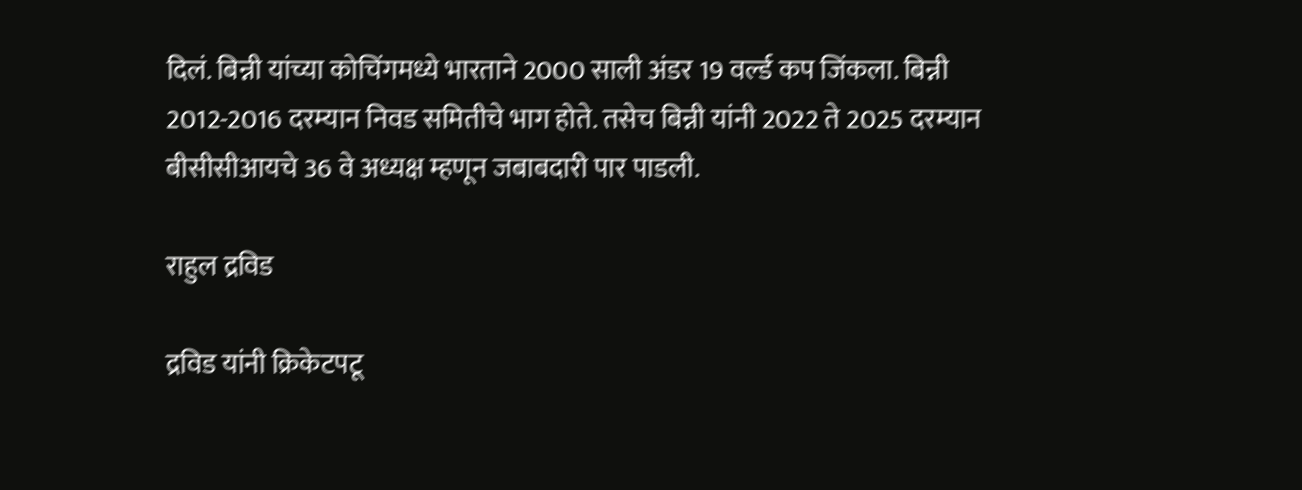दिलं. बिन्नी यांच्या कोचिंगमध्ये भारताने 2000 साली अंडर 19 वर्ल्ड कप जिंकला. बिन्नी 2012-2016 दरम्यान निवड समितीचे भाग होते. तसेच बिन्नी यांनी 2022 ते 2025 दरम्यान बीसीसीआयचे 36 वे अध्यक्ष म्हणून जबाबदारी पार पाडली.

राहुल द्रविड

द्रविड यांनी क्रिकेटपटू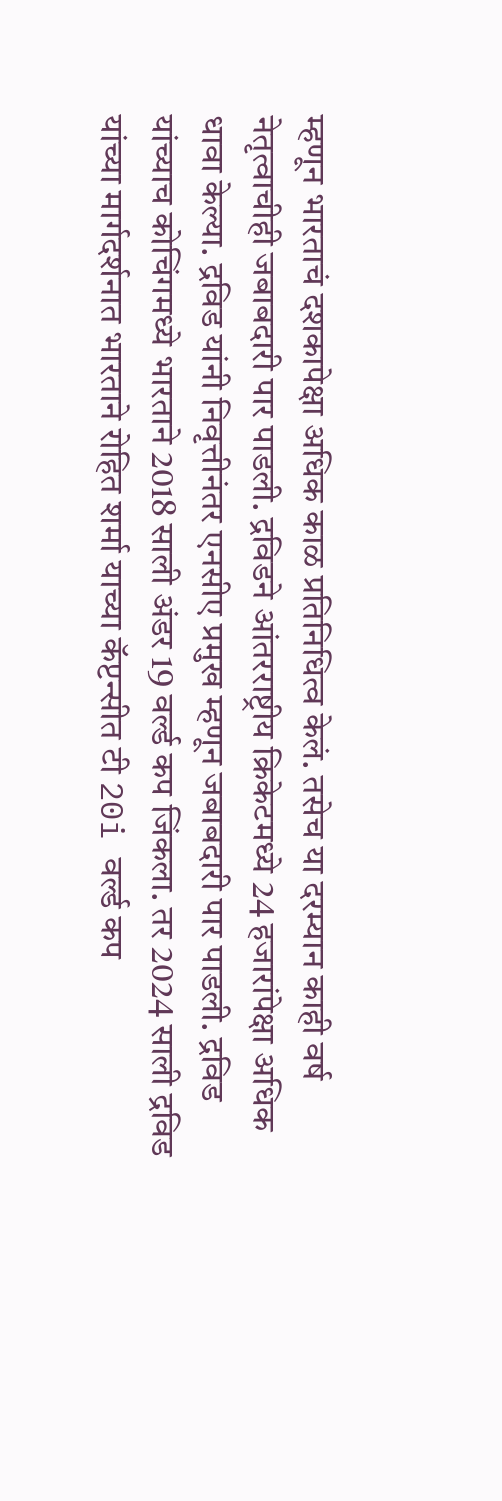म्हणून भारताचं दशकापेक्षा अधिक काळ प्रतिनिधित्व केलं. तसेच या दरम्यान काही वर्ष नेतृत्वाचीही जबाबदारी पार पाडली. द्रविडने आंतरराष्ट्रीय क्रिकेटमध्ये 24 हजारांपेक्षा अधिक धावा केल्या. द्रविड यांनी निवृत्तीनंतर एनसीए प्रमुख म्हणून जबाबदारी पार पाडली. द्रविड यांच्याच कोचिंगमध्ये भारताने 2018 साली अंडर 19 वर्ल्ड कप जिंकला. तर 2024 साली द्रविड यांच्या मार्गदर्शनात भारताने रोहित शर्मा याच्या कॅप्टन्सीत टी 20i वर्ल्ड कप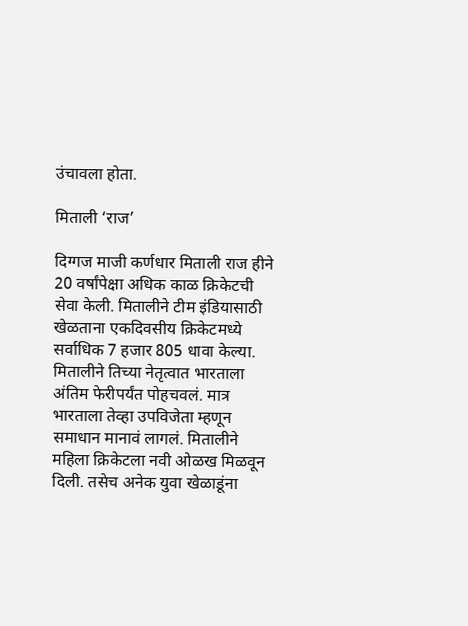उंचावला होता.

मिताली ‘राज’

दिग्गज माजी कर्णधार मिताली राज हीने 20 वर्षांपेक्षा अधिक काळ क्रिकेटची सेवा केली. मितालीने टीम इंडियासाठी खेळताना एकदिवसीय क्रिकेटमध्ये सर्वाधिक 7 हजार 805 धावा केल्या. मितालीने तिच्या नेतृत्वात भारताला अंतिम फेरीपर्यंत पोहचवलं. मात्र भारताला तेव्हा उपविजेता म्हणून समाधान मानावं लागलं. मितालीने महिला क्रिकेटला नवी ओळख मिळवून दिली. तसेच अनेक युवा खेळाडूंना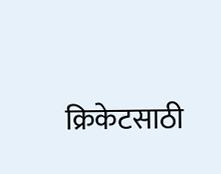क्रिकेटसाठी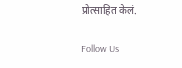प्रोत्साहित केलं.

Follow Us